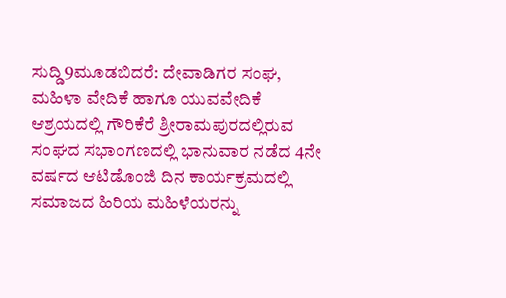ಸುದ್ಡಿ9ಮೂಡಬಿದರೆ: ದೇವಾಡಿಗರ ಸಂಘ, ಮಹಿಳಾ ವೇದಿಕೆ ಹಾಗೂ ಯುವವೇದಿಕೆ ಆಶ್ರಯದಲ್ಲಿ ಗೌರಿಕೆರೆ ಶ್ರೀರಾಮಪುರದಲ್ಲಿರುವ ಸಂಘದ ಸಭಾಂಗಣದಲ್ಲಿ ಭಾನುವಾರ ನಡೆದ 4ನೇ ವರ್ಷದ ಆಟಿಡೊಂಜಿ ದಿನ ಕಾರ್ಯಕ್ರಮದಲ್ಲಿ ಸಮಾಜದ ಹಿರಿಯ ಮಹಿಳೆಯರನ್ನು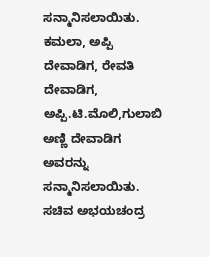ಸನ್ಮಾನಿಸಲಾಯಿತು.
ಕಮಲಾ, ಅಪ್ಪಿ ದೇವಾಡಿಗ, ರೇವತಿ ದೇವಾಡಿಗ, ಅಪ್ಪಿ.ಟಿ.ಮೊಲಿ,ಗುಲಾಬಿ ಅಣ್ಣಿ ದೇವಾಡಿಗ ಅವರನ್ನು ಸನ್ಮಾನಿಸಲಾಯಿತು. ಸಚಿವ ಅಭಯಚಂದ್ರ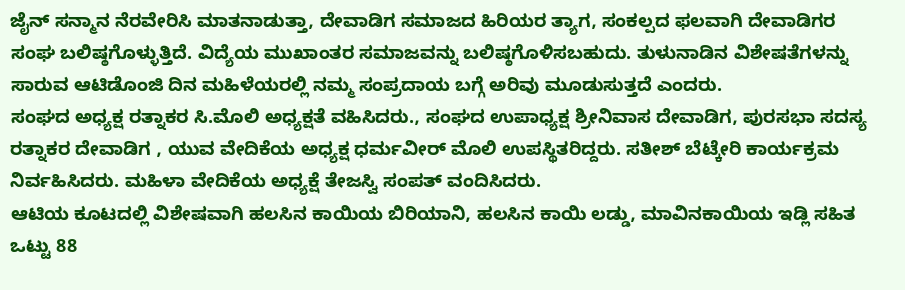ಜೈನ್ ಸನ್ಮಾನ ನೆರವೇರಿಸಿ ಮಾತನಾಡುತ್ತಾ, ದೇವಾಡಿಗ ಸಮಾಜದ ಹಿರಿಯರ ತ್ಯಾಗ, ಸಂಕಲ್ಪದ ಫಲವಾಗಿ ದೇವಾಡಿಗರ ಸಂಘ ಬಲಿಷ್ಠಗೊಳ್ಳುತ್ತಿದೆ. ವಿದ್ಯೆಯ ಮುಖಾಂತರ ಸಮಾಜವನ್ನು ಬಲಿಷ್ಠಗೊಳಿಸಬಹುದು. ತುಳುನಾಡಿನ ವಿಶೇಷತೆಗಳನ್ನು ಸಾರುವ ಆಟಿಡೊಂಜಿ ದಿನ ಮಹಿಳೆಯರಲ್ಲಿ ನಮ್ಮ ಸಂಪ್ರದಾಯ ಬಗ್ಗೆ ಅರಿವು ಮೂಡುಸುತ್ತದೆ ಎಂದರು.
ಸಂಘದ ಅಧ್ಯಕ್ಷ ರತ್ನಾಕರ ಸಿ.ಮೊಲಿ ಅಧ್ಯಕ್ಷತೆ ವಹಿಸಿದರು., ಸಂಘದ ಉಪಾಧ್ಯಕ್ಷ ಶ್ರೀನಿವಾಸ ದೇವಾಡಿಗ, ಪುರಸಭಾ ಸದಸ್ಯ ರತ್ನಾಕರ ದೇವಾಡಿಗ , ಯುವ ವೇದಿಕೆಯ ಅಧ್ಯಕ್ಷ ಧರ್ಮವೀರ್ ಮೊಲಿ ಉಪಸ್ಥಿತರಿದ್ದರು. ಸತೀಶ್ ಬೆಟ್ಕೇರಿ ಕಾರ್ಯಕ್ರಮ ನಿರ್ವಹಿಸಿದರು. ಮಹಿಳಾ ವೇದಿಕೆಯ ಅಧ್ಯಕ್ಷೆ ತೇಜಸ್ವಿ ಸಂಪತ್ ವಂದಿಸಿದರು.
ಆಟಿಯ ಕೂಟದಲ್ಲಿ ವಿಶೇಷವಾಗಿ ಹಲಸಿನ ಕಾಯಿಯ ಬಿರಿಯಾನಿ, ಹಲಸಿನ ಕಾಯಿ ಲಡ್ಡು, ಮಾವಿನಕಾಯಿಯ ಇಡ್ಲಿ ಸಹಿತ ಒಟ್ಟು 88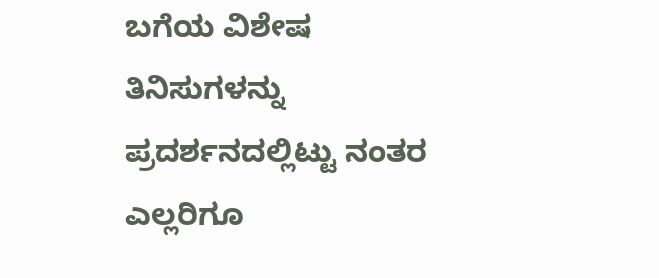ಬಗೆಯ ವಿಶೇಷ ತಿನಿಸುಗಳನ್ನು ಪ್ರದರ್ಶನದಲ್ಲಿಟ್ಟು ನಂತರ ಎಲ್ಲರಿಗೂ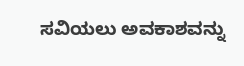ಸವಿಯಲು ಅವಕಾಶವನ್ನು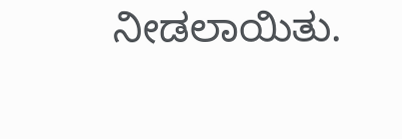ನೀಡಲಾಯಿತು.